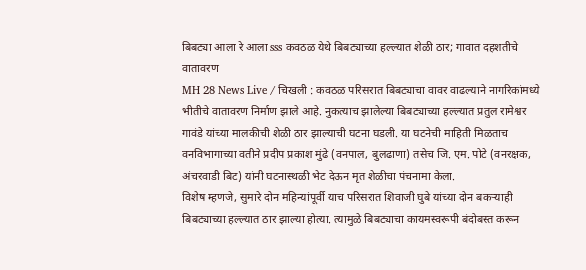बिबट्या आला रे आला sss कवठळ येथे बिबट्याच्या हल्ल्यात शेळी ठार; गावात दहशतीचे वातावरण
MH 28 News Live / चिखली : कवठळ परिसरात बिबट्याचा वावर वाढल्याने नागरिकांमध्ये भीतीचे वातावरण निर्माण झाले आहे. नुकत्याच झालेल्या बिबट्याच्या हल्ल्यात प्रतुल रामेश्वर गावंडे यांच्या मालकीची शेळी ठार झाल्याची घटना घडली. या घटनेची माहिती मिळताच वनविभागाच्या वतीने प्रदीप प्रकाश मुंढे (वनपाल, बुलढाणा) तसेच जि. एम. पोटे (वनरक्षक, अंचरवाडी बिट) यांनी घटनास्थळी भेट देऊन मृत शेळीचा पंचनामा केला.
विशेष म्हणजे, सुमारे दोन महिन्यांपूर्वी याच परिसरात शिवाजी घुबे यांच्या दोन बकऱ्याही बिबट्याच्या हल्ल्यात ठार झाल्या होत्या. त्यामुळे बिबट्याचा कायमस्वरूपी बंदोबस्त करून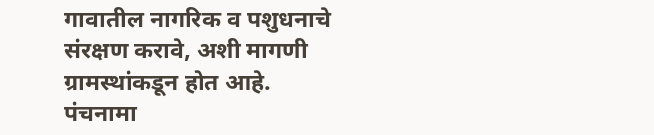गावातील नागरिक व पशुधनाचे संरक्षण करावे, अशी मागणी ग्रामस्थांकडून होत आहे. पंचनामा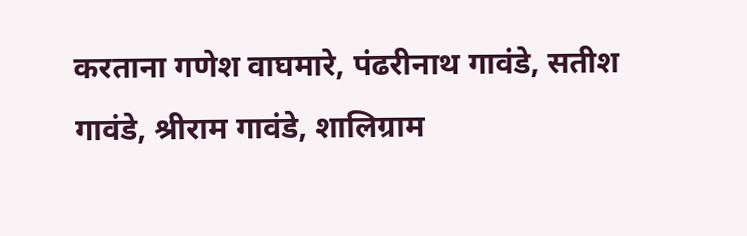करताना गणेश वाघमारे, पंढरीनाथ गावंडे, सतीश गावंडे, श्रीराम गावंडे, शालिग्राम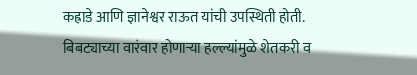कह्राडे आणि ज्ञानेश्वर राऊत यांची उपस्थिती होती.
बिबट्याच्या वारंवार होणाऱ्या हल्ल्यांमुळे शेतकरी व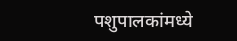पशुपालकांमध्ये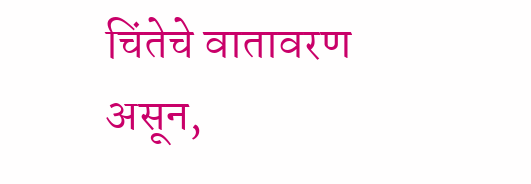चिंतेचे वातावरण असून,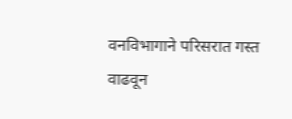वनविभागाने परिसरात गस्त वाढवून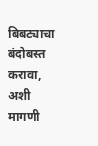बिबट्याचा बंदोबस्त करावा, अशी मागणी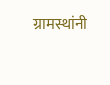ग्रामस्थांनी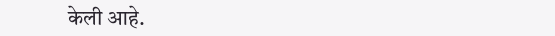केली आहे.